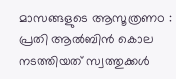മാസങ്ങളുടെ ആസൂത്രണo : പ്രതി ആല്‍ബിന്‍ കൊല നടത്തിയത് സ്വത്തുക്കള്‍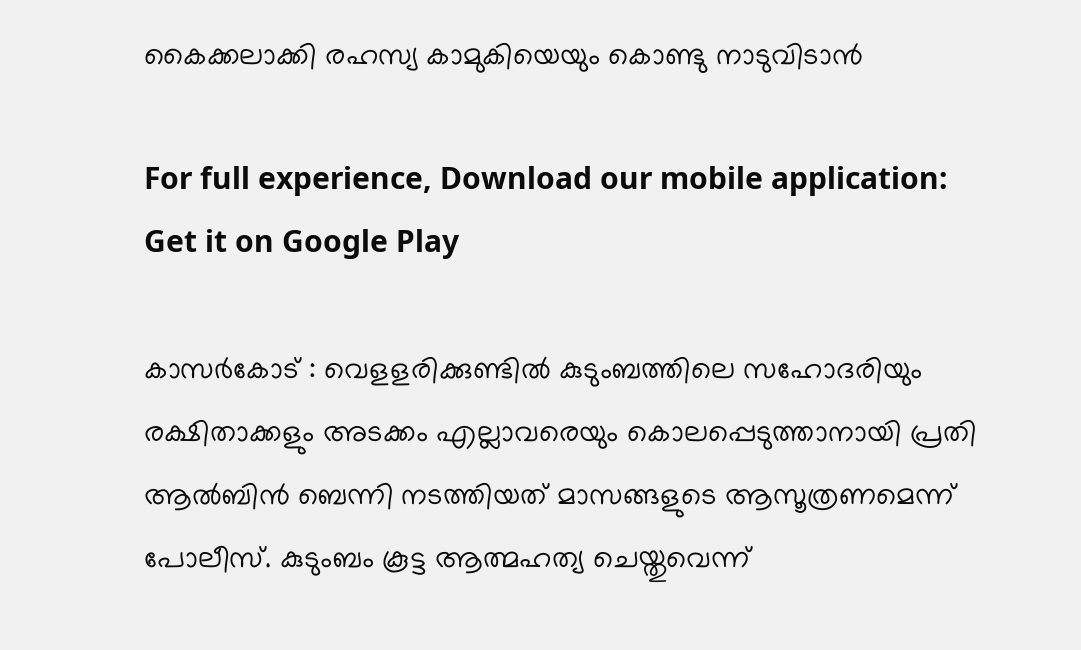കൈക്കലാക്കി രഹസ്യ കാമുകിയെയും കൊണ്ടു നാടുവിടാന്‍

For full experience, Download our mobile application:
Get it on Google Play

കാസര്‍കോട് : വെളളരിക്കുണ്ടില്‍ കുടുംബത്തിലെ സഹോദരിയും രക്ഷിതാക്കളും അടക്കം എല്ലാവരെയും കൊലപ്പെടുത്താനായി പ്രതി ആല്‍ബിന്‍ ബെന്നി നടത്തിയത് മാസങ്ങളുടെ ആസൂത്രണമെന്ന് പോലീസ്. കുടുംബം കൂട്ട ആത്മഹത്യ ചെയ്തുവെന്ന്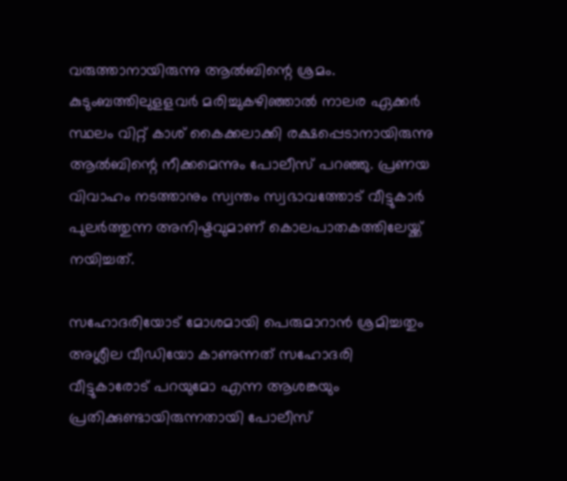വരുത്താനായിരുന്നു ആല്‍ബിന്റെ ശ്രമം. കുടുംബത്തിലുളളവര്‍ മരിച്ചുകഴിഞ്ഞാല്‍ നാലര ഏക്കര്‍ സ്ഥലം വിറ്റ് കാശ് കൈക്കലാക്കി രക്ഷപ്പെടാനായിരുന്നു ആല്‍ബിന്റെ നീക്കമെന്നും പോലീസ് പറഞ്ഞു. പ്രണയ വിവാഹം നടത്താനും സ്വന്തം സ്വഭാവത്തോട് വീട്ടുകാര്‍ പുലര്‍ത്തുന്ന അനിഷ്ടവുമാണ് കൊലപാതകത്തിലേയ്ക്ക് നയിച്ചത്.

സഹോദരിയോട് മോശമായി പെരുമാറാന്‍ ശ്രമിച്ചതും അശ്ലീല വീഡിയോ കാണുന്നത് സഹോദരി വീട്ടുകാരോട് പറയുമോ എന്ന ആശങ്കയും പ്രതിക്കുണ്ടായിരുന്നതായി പോലീസ്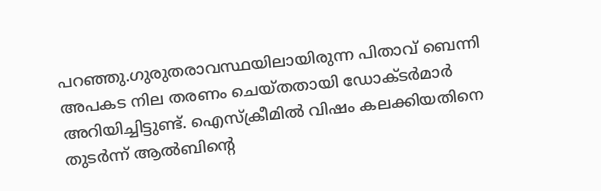പറഞ്ഞു.ഗുരുതരാവസ്ഥയിലായിരുന്ന പിതാവ് ബെന്നി അപകട നില തരണം ചെയ്തതായി ഡോക്ടര്‍മാര്‍ അറിയിച്ചിട്ടുണ്ട്. ഐസ്ക്രീമില്‍ വിഷം കലക്കിയതിനെ തുടര്‍ന്ന് ആല്‍ബിന്റെ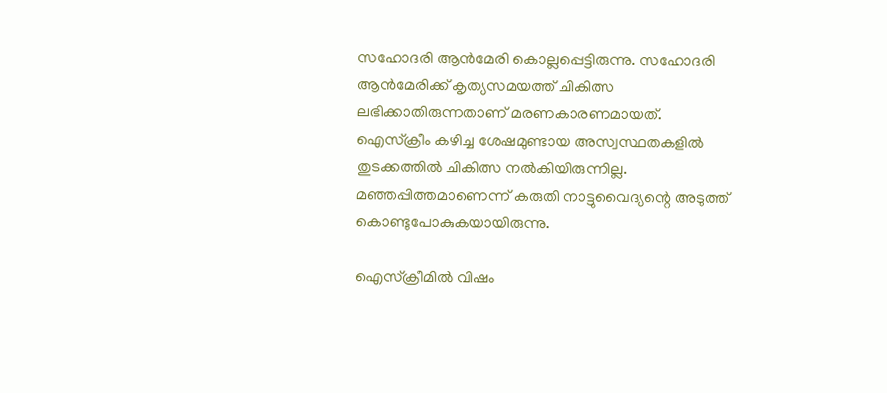സഹോദരി ആന്‍മേരി കൊല്ലപ്പെട്ടിരുന്നു. സഹോദരി ആന്‍മേരിക്ക് കൃത്യസമയത്ത് ചികിത്സ ലഭിക്കാതിരുന്നതാണ് മരണകാരണമായത്. ഐസ്ക്രീം കഴിച്ച ശേഷമുണ്ടായ അസ്വസ്ഥതകളില്‍ തുടക്കത്തില്‍ ചികിത്സ നല്‍കിയിരുന്നില്ല. മഞ്ഞപ്പിത്തമാണെന്ന് കരുതി നാട്ടുവൈദ്യന്റെ അടുത്ത് കൊണ്ടുപോകുകയായിരുന്നു.

ഐസ്‌ക്രീമില്‍ വിഷം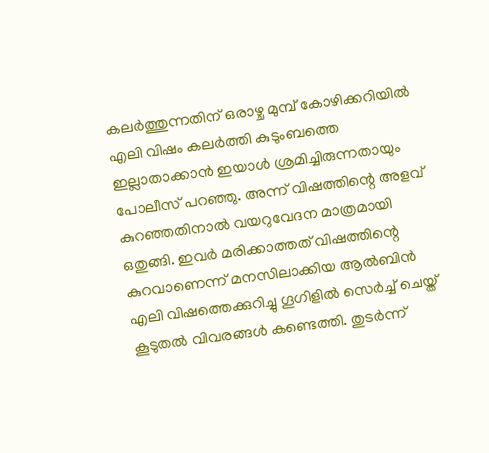കലര്‍ത്തുന്നതിന് ഒരാഴ്ച മുമ്പ് കോഴിക്കറിയില്‍ എലി വിഷം കലര്‍ത്തി കുടുംബത്തെ ഇല്ലാതാക്കാന്‍ ഇയാള്‍ ശ്രമിച്ചിരുന്നതായും പോലീസ് പറഞ്ഞു. അന്ന് വിഷത്തിന്റെ അളവ് കുറഞ്ഞതിനാല്‍ വയറുവേദന മാത്രമായി ഒതുങ്ങി. ഇവര്‍ മരിക്കാത്തത് വിഷത്തിന്റെ കുറവാണെന്ന് മനസിലാക്കിയ ആല്‍ബിന്‍ എലി വിഷത്തെക്കുറിച്ചു ഗൂഗിളില്‍ സെര്‍ച്ച്‌ ചെയ്ത് കൂടുതല്‍ വിവരങ്ങള്‍ കണ്ടെത്തി. തുടര്‍ന്ന്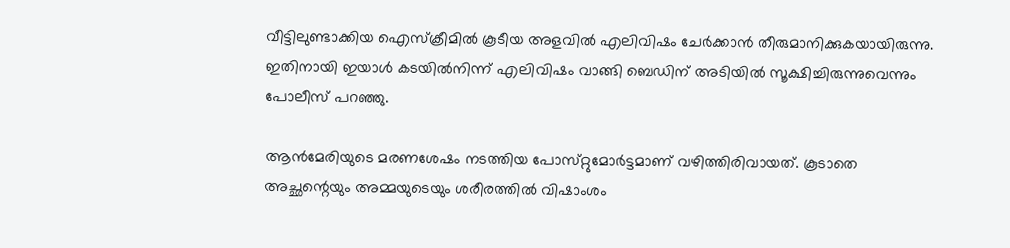വീട്ടിലുണ്ടാക്കിയ ഐസ്‌ക്രീമില്‍ കൂടീയ അളവില്‍ എലിവിഷം ചേര്‍ക്കാന്‍ തീരുമാനിക്കുകയായിരുന്നു. ഇതിനായി ഇയാള്‍ കടയില്‍നിന്ന് എലിവിഷം വാങ്ങി ബെഡിന് അടിയില്‍ സൂക്ഷിച്ചിരുന്നുവെന്നും പോലീസ് പറഞ്ഞു.

ആന്‍മേരിയുടെ മരണശേഷം നടത്തിയ പോസ്‌റ്റുമോര്‍ട്ടമാണ് വഴിത്തിരിവായത്. കൂടാതെ അച്ഛന്റെയും അമ്മയുടെയും ശരീരത്തില്‍ വിഷാംശം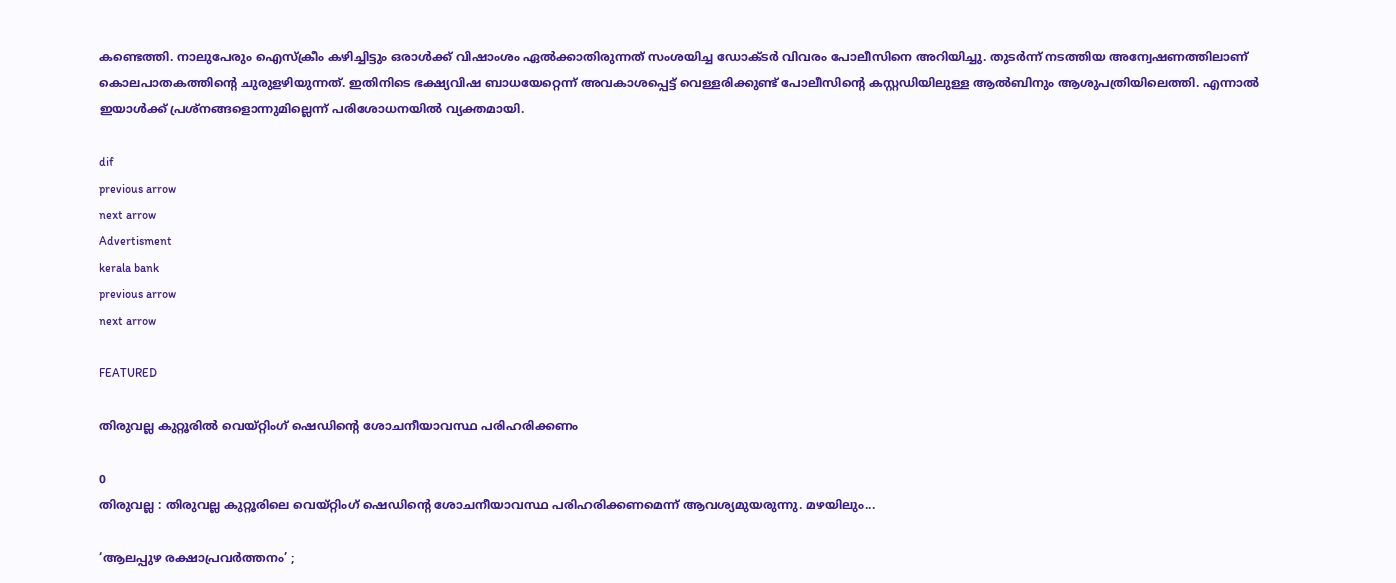കണ്ടെത്തി. നാലുപേരും ഐസ്ക്രീം കഴിച്ചിട്ടും ഒരാള്‍ക്ക് വിഷാംശം ഏല്‍ക്കാതിരുന്നത് സംശയിച്ച ഡോക്ടര്‍ വിവരം പോലീസിനെ അറിയിച്ചു. തുടര്‍ന്ന് നടത്തിയ അന്വേഷണത്തിലാണ് കൊലപാതകത്തിന്റെ ചുരുളഴിയുന്നത്. ഇതിനിടെ ഭക്ഷ്യവിഷ ബാധയേറ്റെന്ന് അവകാശപ്പെട്ട് വെള്ളരിക്കുണ്ട് പോലീസിന്‍റെ കസ്റ്റഡിയിലുള്ള ആല്‍ബിനും ആശുപത്രിയിലെത്തി. എന്നാല്‍ ഇയാള്‍ക്ക് പ്രശ്നങ്ങളൊന്നുമില്ലെന്ന് പരിശോധനയില്‍ വ്യക്തമായി.

dif
previous arrow
next arrow
Advertisment
kerala bank
previous arrow
next arrow

FEATURED

തിരുവല്ല കുറ്റൂരില്‍ വെയ്റ്റിംഗ് ഷെഡിന്റെ ശോചനീയാവസ്ഥ പരിഹരിക്കണം

0
തിരുവല്ല : തിരുവല്ല കുറ്റൂരിലെ വെയ്റ്റിംഗ് ഷെഡിന്റെ ശോചനീയാവസ്ഥ പരിഹരിക്കണമെന്ന് ആവശ്യമുയരുന്നു. മഴയിലും...

‘ആലപ്പുഴ രക്ഷാപ്രവർത്തനം’ ;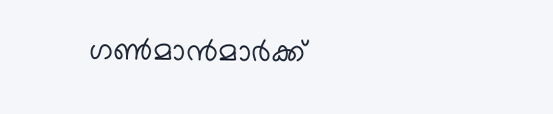ഗൺമാൻമാർക്ക്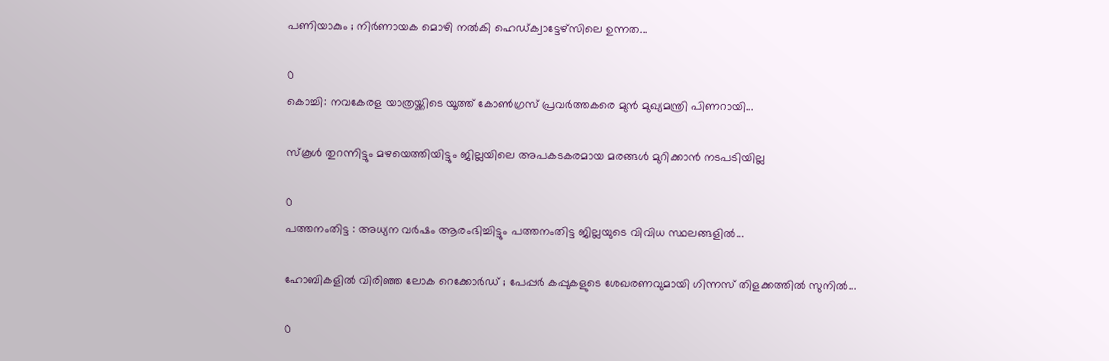പണിയാകും ; നിർണായക മൊഴി നൽകി ഹെഡ്ക്വാട്ടേഴ്സിലെ ഉന്നത...

0
കൊച്ചി: നവകേരള യാത്രയ്ക്കിടെ യൂത്ത് കോൺഗ്രസ്‌ പ്രവർത്തകരെ മുൻ മുഖ്യമന്ത്രി പിണറായി...

സ്കൂള്‍ തുറന്നിട്ടും മഴയെത്തിയിട്ടും ജില്ലയിലെ അപകടകരമായ മരങ്ങള്‍ മുറിക്കാന്‍ നടപടിയില്ല

0
പത്തനംതിട്ട : അധ്യന വര്‍ഷം ആരംഭിച്ചിട്ടും പത്തനംതിട്ട ജില്ലയുടെ വിവിധ സ്ഥലങ്ങളില്‍...

ഹോബികളിൽ വിരിഞ്ഞ ലോക റെക്കോർഡ് ; പേപ്പർ കപ്പുകളുടെ ശേഖരണവുമായി ഗിന്നസ് തിളക്കത്തിൽ സുനിൽ...

0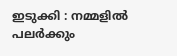ഇടുക്കി : നമ്മളിൽ പലർക്കും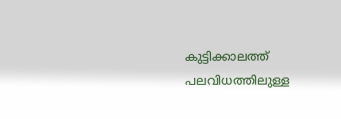കുട്ടിക്കാലത്ത് പലവിധത്തിലുള്ള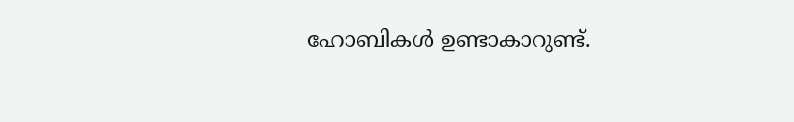ഹോബികൾ ഉണ്ടാകാറുണ്ട്.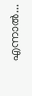എന്നാൽ...